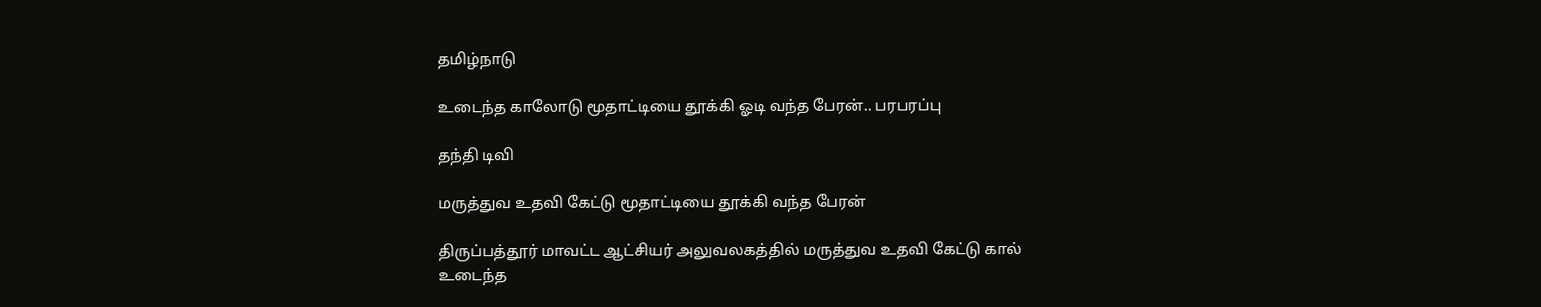தமிழ்நாடு

உடைந்த காலோடு மூதாட்டியை தூக்கி ஓடி வந்த பேரன்.. பரபரப்பு

தந்தி டிவி

மருத்துவ உதவி கேட்டு மூதாட்டியை தூக்கி வந்த பேரன்

திருப்பத்தூர் மாவட்ட ஆட்சியர் அலுவலகத்தில் மருத்துவ உதவி கேட்டு கால் உடைந்த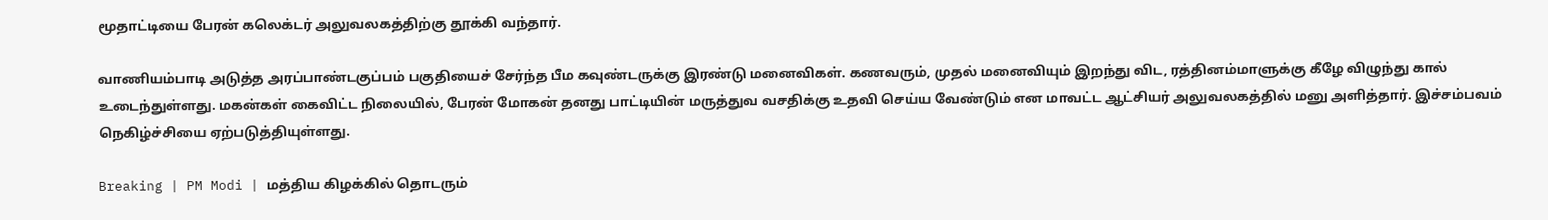மூதாட்டியை பேரன் கலெக்டர் அலுவலகத்திற்கு தூக்கி வந்தார்.

வாணியம்பாடி அடுத்த அரப்பாண்டகுப்பம் பகுதியைச் சேர்ந்த பீம கவுண்டருக்கு இரண்டு மனைவிகள். கணவரும், முதல் மனைவியும் இறந்து விட, ரத்தினம்மாளுக்கு கீழே விழுந்து கால் உடைந்துள்ளது. மகன்கள் கைவிட்ட நிலையில், பேரன் மோகன் தனது பாட்டியின் மருத்துவ வசதிக்கு உதவி செய்ய வேண்டும் என மாவட்ட ஆட்சியர் அலுவலகத்தில் மனு அளித்தார். இச்சம்பவம் நெகிழ்ச்சியை ஏற்படுத்தியுள்ளது.

Breaking | PM Modi | மத்திய கிழக்கில் தொடரும்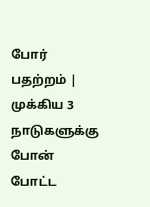போர் பதற்றம் | முக்கிய 3 நாடுகளுக்கு போன் போட்ட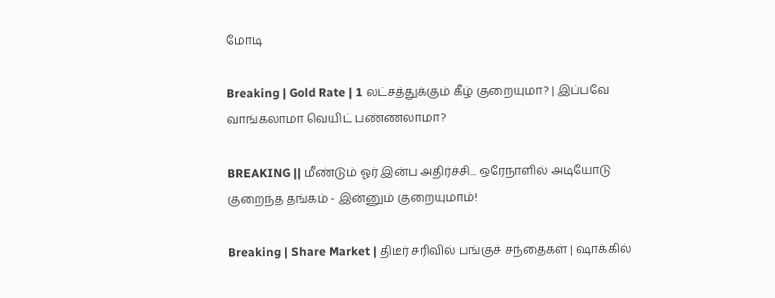மோடி

Breaking | Gold Rate | 1 லட்சத்துக்கும் கீழ் குறையுமா? | இப்பவே வாங்கலாமா வெயிட் பண்ணலாமா?

BREAKING || மீண்டும் ஓர் இன்ப அதிர்ச்சி... ஒரேநாளில் அடியோடு குறைந்த தங்கம் - இன்னும் குறையுமாம்!

Breaking | Share Market | திடீர் சரிவில் பங்குச் சந்தைகள் | ஷாக்கில்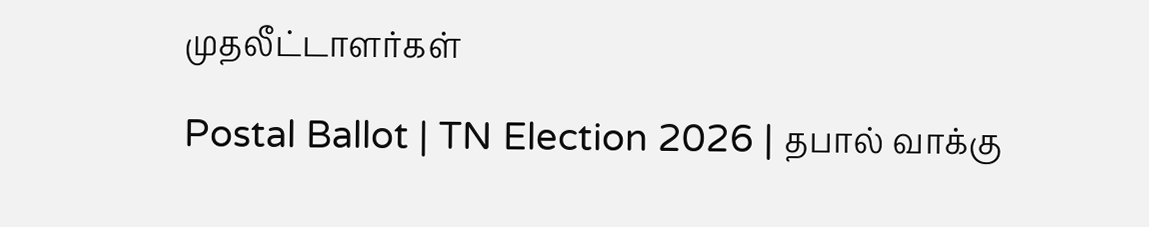முதலீட்டாளர்கள்

Postal Ballot | TN Election 2026 | தபால் வாக்கு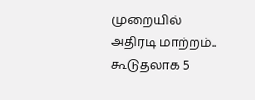முறையில் அதிரடி மாற்றம்.. கூடுதலாக 5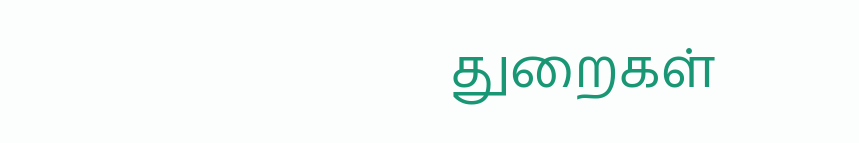துறைகள்